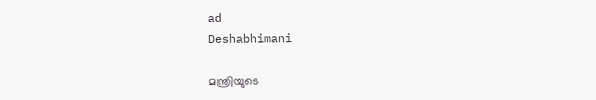ad
Deshabhimani

മന്ത്രിയുടെ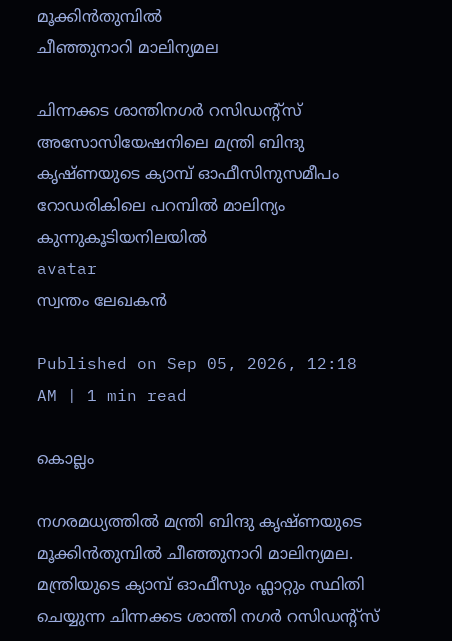മൂക്കിൻതുമ്പിൽ
ചീഞ്ഞുനാറി മാലിന്യമല

ചിന്നക്കട ശാന്തിനഗർ റസിഡന്റ്‌സ്‌ അസോസിയേഷനിലെ മന്ത്രി ബിന്ദു കൃഷ്ണയുടെ ക്യാമ്പ്‌ ഓഫീസിനുസമീപം റോഡരികിലെ പറമ്പിൽ മാലിന്യം
കുന്നുകൂടിയനിലയിൽ
avatar
സ്വന്തം ലേഖകൻ

Published on Sep 05, 2026, 12:18 AM | 1 min read

കൊല്ലം

നഗരമധ്യത്തിൽ മന്ത്രി ബിന്ദു കൃഷ്ണയുടെ മൂക്കിൻതുമ്പിൽ ചീഞ്ഞുനാറി മാലിന്യമല. മന്ത്രിയുടെ ക്യാമ്പ്‌ ഓഫീസും ഫ്ലാറ്റും സ്ഥിതി ചെയ്യുന്ന ചിന്നക്കട ശാന്തി നഗർ റസിഡന്റ്‌സ്‌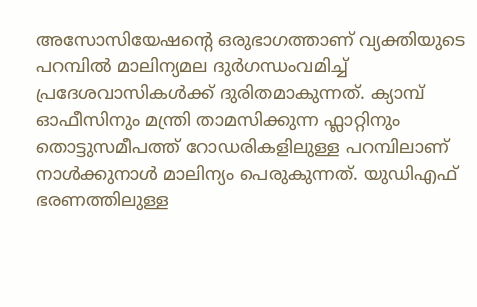അസോസിയേഷന്റെ ഒരുഭാഗത്താണ്‌ വ്യക്തിയുടെ പറമ്പിൽ മാലിന്യമല ദുർഗന്ധംവമിച്ച്‌ പ്രദേശവാസികൾക്ക്‌ ദുരിതമാകുന്നത്‌. ക്യാമ്പ്‌ ഓഫീസിനും മന്ത്രി താമസിക്കുന്ന ഫ്ലാറ്റിനും തൊട്ടുസമീപത്ത്‌ റോഡരികളിലുള്ള പറമ്പിലാണ്‌ നാൾക്കുനാൾ മാലിന്യം പെരുകുന്നത്‌. യുഡിഎഫ്‌ ഭരണത്തിലുള്ള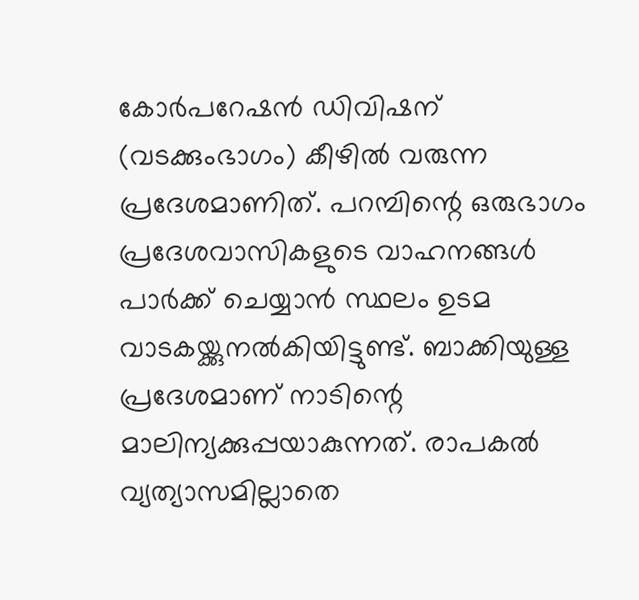കോർപറേഷൻ ഡിവിഷന്‌ (വടക്കുംഭാഗം) കീഴിൽ വരുന്ന പ്രദേശമാണിത്‌. പറമ്പിന്റെ ഒരുഭാഗം പ്രദേശവാസികളുടെ വാഹനങ്ങൾ പാർക്ക്‌ ചെയ്യാൻ സ്ഥലം ഉടമ വാടകയ്ക്കുനൽകിയിട്ടുണ്ട്‌. ബാക്കിയുള്ള പ്രദേശമാണ്‌ നാടിന്റെ മാലിന്യക്കുപ്പയാകുന്നത്‌. രാപകൽ വ്യത്യാസമില്ലാതെ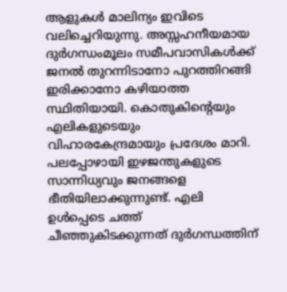ആളുകൾ മാലിന്യം ഇവിടെ വലിച്ചെറിയുന്നു. അസ്സഹനീയമായ ദുർഗന്ധംമൂലം സമീപവാസികൾക്ക്‌ ജനൽ തുറന്നിടാനോ പുറത്തിറങ്ങി ഇരിക്കാനോ കഴിയാത്ത സ്ഥിതിയായി. കൊതുകിന്റെയും എലികളുടെയും വിഹാരകേന്ദ്രമായും പ്രദേശം മാറി. പലപ്പോഴായി ഇഴജന്തുകളുടെ സാന്നിധ്യവും ജനങ്ങളെ ഭീതിയിലാക്കുന്നുണ്ട്‌. എലി ഉൾപ്പെടെ ചത്ത്‌ ചീഞ്ഞുകിടക്കുന്നത്‌ ദുർഗന്ധത്തിന്‌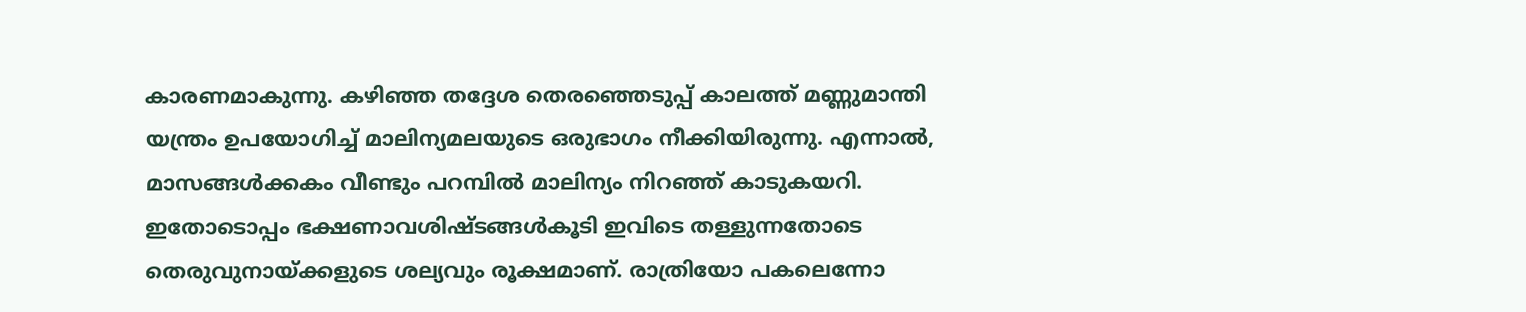കാരണമാകുന്നു. കഴിഞ്ഞ തദ്ദേശ തെരഞ്ഞെടുപ്പ്‌ കാലത്ത്‌ മണ്ണുമാന്തി യന്ത്രം ഉപയോഗിച്ച്‌ മാലിന്യമലയുടെ ഒരുഭാഗം നീക്കിയിരുന്നു. എന്നാൽ, മാസങ്ങൾക്കകം വീണ്ടും പറമ്പിൽ മാലിന്യം നിറഞ്ഞ്‌ കാടുകയറി. ഇതോടൊപ്പം ഭക്ഷണാവശിഷ്ടങ്ങൾകൂടി ഇവിടെ തള്ളുന്നതോടെ തെരുവുനായ്ക്കളുടെ ശല്യവും രൂക്ഷമാണ്‌. രാത്രിയോ പകലെന്നോ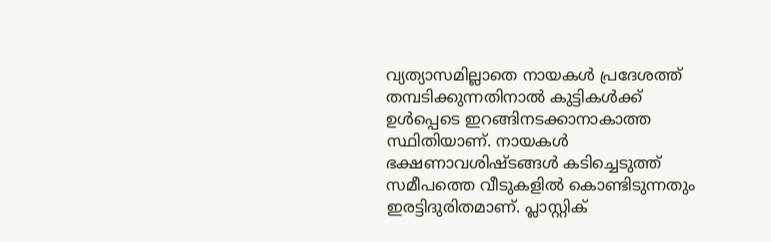വ്യത്യാസമില്ലാതെ നായകൾ പ്രദേശത്ത്‌ തമ്പടിക്കുന്നതിനാൽ കുട്ടികൾക്ക്‌ ഉൾപ്പെടെ ഇറങ്ങിനടക്കാനാകാത്ത സ്ഥിതിയാണ്‌. നായകൾ ഭക്ഷണാവശിഷ്ടങ്ങൾ കടിച്ചെടുത്ത്‌ സമീപത്തെ വീടുകളിൽ കൊണ്ടിടുന്നതും ഇരട്ടിദുരിതമാണ്‌. പ്ലാസ്റ്റിക്‌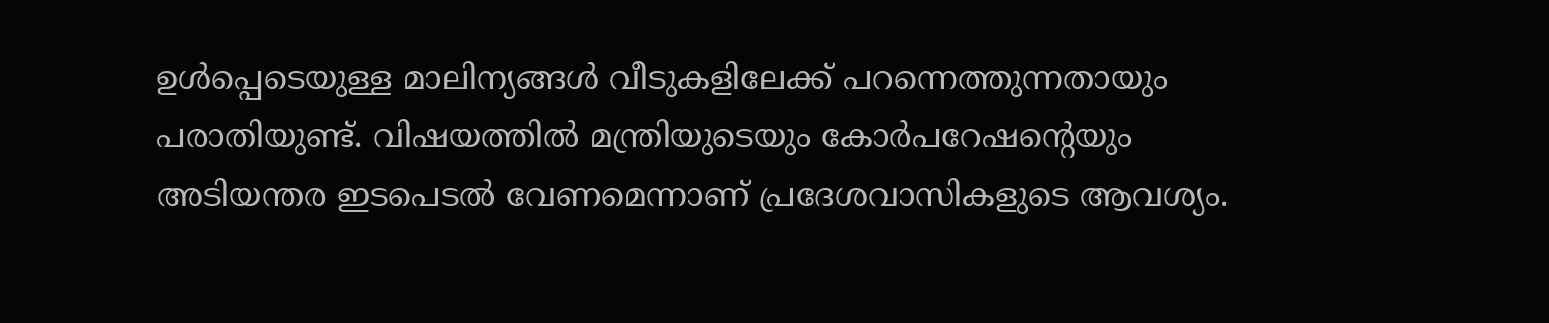ഉൾപ്പെടെയുള്ള മാലിന്യങ്ങൾ വീടുകളിലേക്ക്‌ പറന്നെത്തുന്നതായും പരാതിയുണ്ട്‌. വിഷയത്തിൽ മന്ത്രിയുടെയും കോർപറേഷന്റെയും അടിയന്തര ഇടപെടൽ വേണമെന്നാണ്‌ പ്രദേശവാസികളുടെ ആവശ്യം.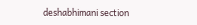deshabhimani section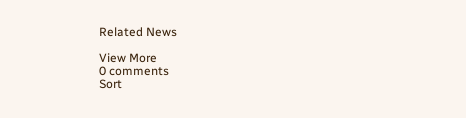Related News

View More
0 comments
Sort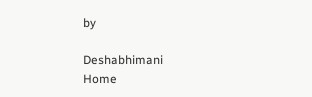by

Deshabhimani
Home